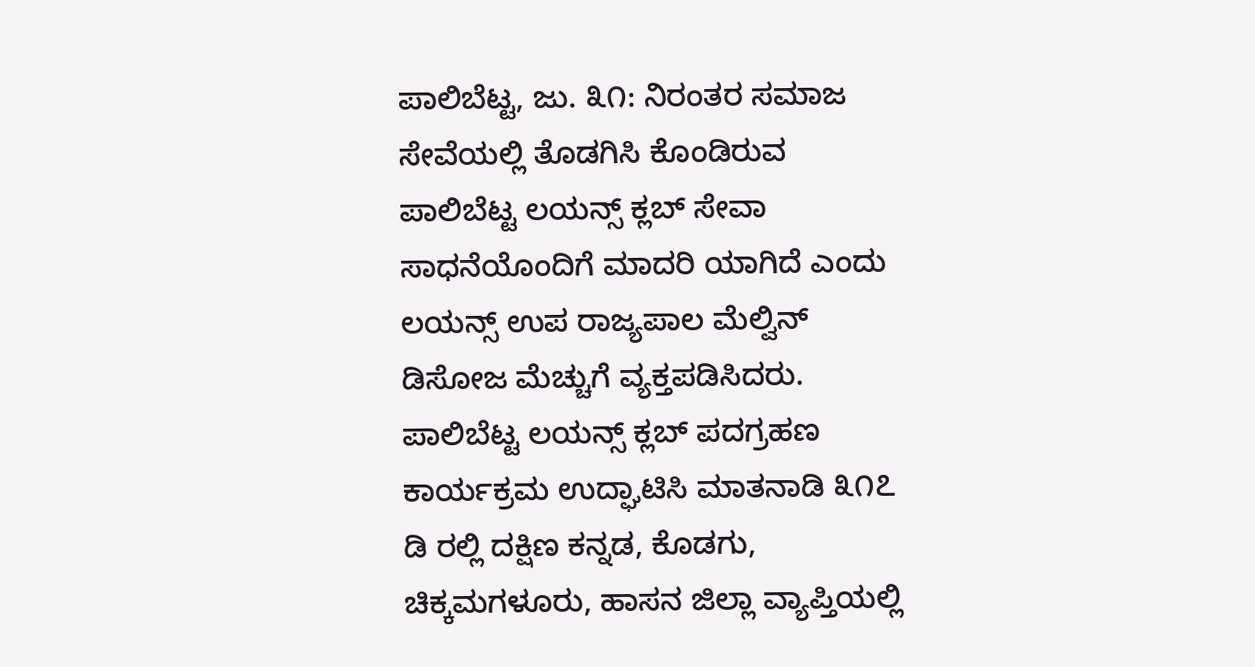ಪಾಲಿಬೆಟ್ಟ, ಜು. ೩೧: ನಿರಂತರ ಸಮಾಜ ಸೇವೆಯಲ್ಲಿ ತೊಡಗಿಸಿ ಕೊಂಡಿರುವ ಪಾಲಿಬೆಟ್ಟ ಲಯನ್ಸ್ ಕ್ಲಬ್ ಸೇವಾ ಸಾಧನೆಯೊಂದಿಗೆ ಮಾದರಿ ಯಾಗಿದೆ ಎಂದು ಲಯನ್ಸ್ ಉಪ ರಾಜ್ಯಪಾಲ ಮೆಲ್ವಿನ್ ಡಿಸೋಜ ಮೆಚ್ಚುಗೆ ವ್ಯಕ್ತಪಡಿಸಿದರು.
ಪಾಲಿಬೆಟ್ಟ ಲಯನ್ಸ್ ಕ್ಲಬ್ ಪದಗ್ರಹಣ ಕಾರ್ಯಕ್ರಮ ಉದ್ಘಾಟಿಸಿ ಮಾತನಾಡಿ ೩೧೭ ಡಿ ರಲ್ಲಿ ದಕ್ಷಿಣ ಕನ್ನಡ, ಕೊಡಗು, ಚಿಕ್ಕಮಗಳೂರು, ಹಾಸನ ಜಿಲ್ಲಾ ವ್ಯಾಪ್ತಿಯಲ್ಲಿ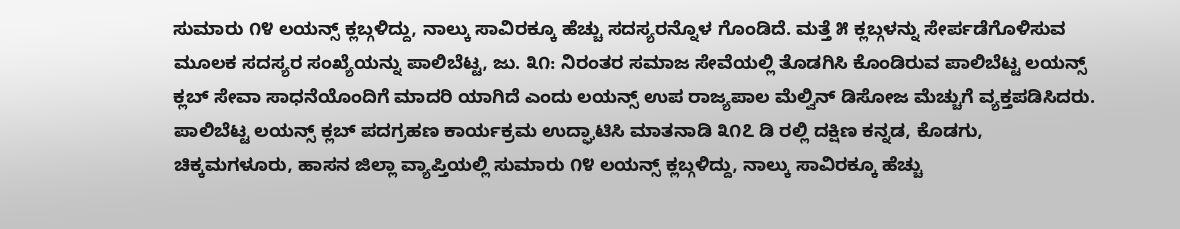ಸುಮಾರು ೧೪ ಲಯನ್ಸ್ ಕ್ಲಬ್ಗಳಿದ್ದು, ನಾಲ್ಕು ಸಾವಿರಕ್ಕೂ ಹೆಚ್ಚು ಸದಸ್ಯರನ್ನೊಳ ಗೊಂಡಿದೆ. ಮತ್ತೆ ೫ ಕ್ಲಬ್ಗಳನ್ನು ಸೇರ್ಪಡೆಗೊಳಿಸುವ ಮೂಲಕ ಸದಸ್ಯರ ಸಂಖ್ಯೆಯನ್ನು ಪಾಲಿಬೆಟ್ಟ, ಜು. ೩೧: ನಿರಂತರ ಸಮಾಜ ಸೇವೆಯಲ್ಲಿ ತೊಡಗಿಸಿ ಕೊಂಡಿರುವ ಪಾಲಿಬೆಟ್ಟ ಲಯನ್ಸ್ ಕ್ಲಬ್ ಸೇವಾ ಸಾಧನೆಯೊಂದಿಗೆ ಮಾದರಿ ಯಾಗಿದೆ ಎಂದು ಲಯನ್ಸ್ ಉಪ ರಾಜ್ಯಪಾಲ ಮೆಲ್ವಿನ್ ಡಿಸೋಜ ಮೆಚ್ಚುಗೆ ವ್ಯಕ್ತಪಡಿಸಿದರು.
ಪಾಲಿಬೆಟ್ಟ ಲಯನ್ಸ್ ಕ್ಲಬ್ ಪದಗ್ರಹಣ ಕಾರ್ಯಕ್ರಮ ಉದ್ಘಾಟಿಸಿ ಮಾತನಾಡಿ ೩೧೭ ಡಿ ರಲ್ಲಿ ದಕ್ಷಿಣ ಕನ್ನಡ, ಕೊಡಗು, ಚಿಕ್ಕಮಗಳೂರು, ಹಾಸನ ಜಿಲ್ಲಾ ವ್ಯಾಪ್ತಿಯಲ್ಲಿ ಸುಮಾರು ೧೪ ಲಯನ್ಸ್ ಕ್ಲಬ್ಗಳಿದ್ದು, ನಾಲ್ಕು ಸಾವಿರಕ್ಕೂ ಹೆಚ್ಚು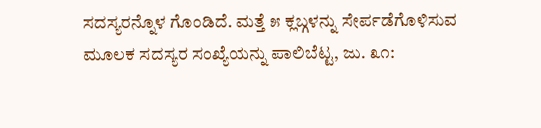ಸದಸ್ಯರನ್ನೊಳ ಗೊಂಡಿದೆ. ಮತ್ತೆ ೫ ಕ್ಲಬ್ಗಳನ್ನು ಸೇರ್ಪಡೆಗೊಳಿಸುವ ಮೂಲಕ ಸದಸ್ಯರ ಸಂಖ್ಯೆಯನ್ನು ಪಾಲಿಬೆಟ್ಟ, ಜು. ೩೧: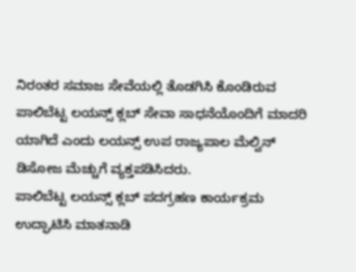ನಿರಂತರ ಸಮಾಜ ಸೇವೆಯಲ್ಲಿ ತೊಡಗಿಸಿ ಕೊಂಡಿರುವ ಪಾಲಿಬೆಟ್ಟ ಲಯನ್ಸ್ ಕ್ಲಬ್ ಸೇವಾ ಸಾಧನೆಯೊಂದಿಗೆ ಮಾದರಿ ಯಾಗಿದೆ ಎಂದು ಲಯನ್ಸ್ ಉಪ ರಾಜ್ಯಪಾಲ ಮೆಲ್ವಿನ್ ಡಿಸೋಜ ಮೆಚ್ಚುಗೆ ವ್ಯಕ್ತಪಡಿಸಿದರು.
ಪಾಲಿಬೆಟ್ಟ ಲಯನ್ಸ್ ಕ್ಲಬ್ ಪದಗ್ರಹಣ ಕಾರ್ಯಕ್ರಮ ಉದ್ಘಾಟಿಸಿ ಮಾತನಾಡಿ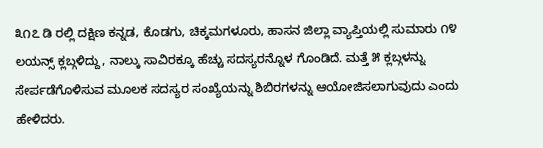೩೧೭ ಡಿ ರಲ್ಲಿ ದಕ್ಷಿಣ ಕನ್ನಡ, ಕೊಡಗು, ಚಿಕ್ಕಮಗಳೂರು, ಹಾಸನ ಜಿಲ್ಲಾ ವ್ಯಾಪ್ತಿಯಲ್ಲಿ ಸುಮಾರು ೧೪ ಲಯನ್ಸ್ ಕ್ಲಬ್ಗಳಿದ್ದು, ನಾಲ್ಕು ಸಾವಿರಕ್ಕೂ ಹೆಚ್ಚು ಸದಸ್ಯರನ್ನೊಳ ಗೊಂಡಿದೆ. ಮತ್ತೆ ೫ ಕ್ಲಬ್ಗಳನ್ನು ಸೇರ್ಪಡೆಗೊಳಿಸುವ ಮೂಲಕ ಸದಸ್ಯರ ಸಂಖ್ಯೆಯನ್ನು ಶಿಬಿರಗಳನ್ನು ಆಯೋಜಿಸಲಾಗುವುದು ಎಂದು ಹೇಳಿದರು.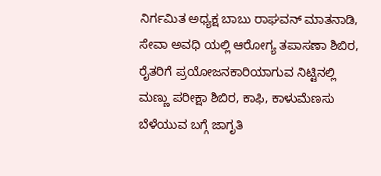ನಿರ್ಗಮಿತ ಅಧ್ಯಕ್ಷ ಬಾಬು ರಾಘವನ್ ಮಾತನಾಡಿ, ಸೇವಾ ಅವಧಿ ಯಲ್ಲಿ ಆರೋಗ್ಯ ತಪಾಸಣಾ ಶಿಬಿರ, ರೈತರಿಗೆ ಪ್ರಯೋಜನಕಾರಿಯಾಗುವ ನಿಟ್ಟಿನಲ್ಲಿ ಮಣ್ಣು ಪರೀಕ್ಷಾ ಶಿಬಿರ, ಕಾಫಿ, ಕಾಳುಮೆಣಸು ಬೆಳೆಯುವ ಬಗ್ಗೆ ಜಾಗೃತಿ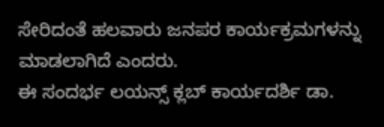ಸೇರಿದಂತೆ ಹಲವಾರು ಜನಪರ ಕಾರ್ಯಕ್ರಮಗಳನ್ನು ಮಾಡಲಾಗಿದೆ ಎಂದರು.
ಈ ಸಂದರ್ಭ ಲಯನ್ಸ್ ಕ್ಲಬ್ ಕಾರ್ಯದರ್ಶಿ ಡಾ.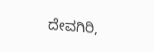ದೇವಗಿರಿ,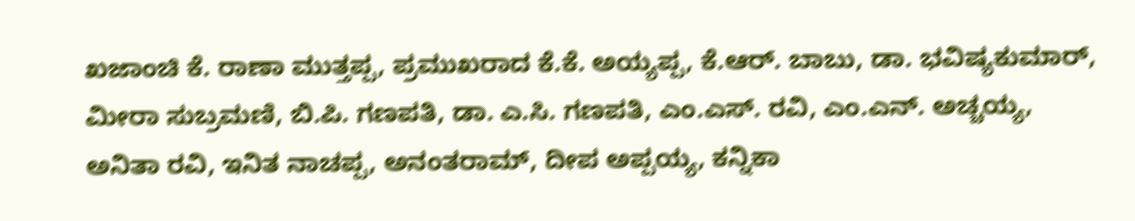ಖಜಾಂಚಿ ಕೆ. ರಾಣಾ ಮುತ್ತಪ್ಪ, ಪ್ರಮುಖರಾದ ಕೆ.ಕೆ. ಅಯ್ಯಪ್ಪ, ಕೆ.ಆರ್. ಬಾಬು, ಡಾ. ಭವಿಷ್ಯಕುಮಾರ್, ಮೀರಾ ಸುಬ್ರಮಣಿ, ಬಿ.ಪಿ. ಗಣಪತಿ, ಡಾ. ಎ.ಸಿ. ಗಣಪತಿ, ಎಂ.ಎಸ್. ರವಿ, ಎಂ.ಎನ್. ಅಚ್ಚಯ್ಯ, ಅನಿತಾ ರವಿ, ಇನಿತ ನಾಚಪ್ಪ, ಅನಂತರಾಮ್, ದೀಪ ಅಪ್ಪಯ್ಯ, ಕನ್ನಿಕಾ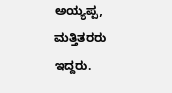ಅಯ್ಯಪ್ಪ, ಮತ್ತಿತರರು ಇದ್ದರು.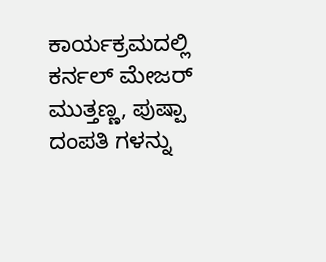ಕಾರ್ಯಕ್ರಮದಲ್ಲಿ ಕರ್ನಲ್ ಮೇಜರ್ ಮುತ್ತಣ್ಣ, ಪುಷ್ಪಾ ದಂಪತಿ ಗಳನ್ನು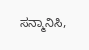ಸನ್ಮಾನಿಸಿ,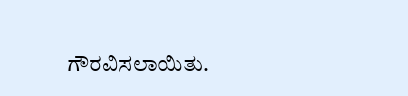ಗೌರವಿಸಲಾಯಿತು.